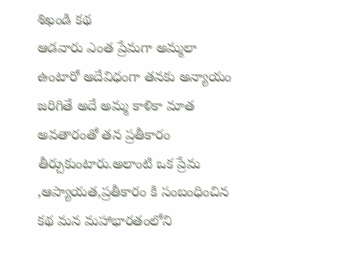శిఖండి కథ
ఆడవారు ఎంత ప్రేమగా అమ్మలా ఉంటారో అదేవిధంగా తనకు అన్యాయం జరిగితే అదే అమ్మ కాళికా మాత అవతారంతో తన ప్రతీకారం తీర్చుకుంటారు.అలాంటి ఒక ప్రేమ ,ఆప్యాయత,ప్రతీకారం కి సంబంధించిన కథ మన మహాభారతంలోని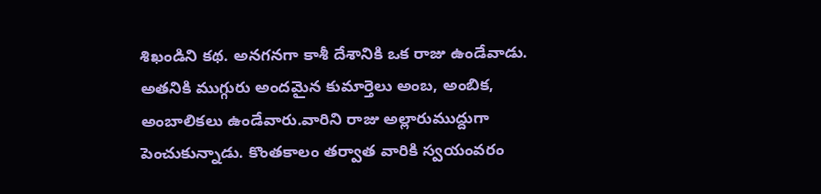శిఖండిని కథ. అనగనగా కాశీ దేశానికి ఒక రాజు ఉండేవాడు. అతనికి ముగ్గురు అందమైన కుమార్తెలు అంబ, అంబిక, అంబాలికలు ఉండేవారు.వారిని రాజు అల్లారుముద్దుగా పెంచుకున్నాడు. కొంతకాలం తర్వాత వారికి స్వయంవరం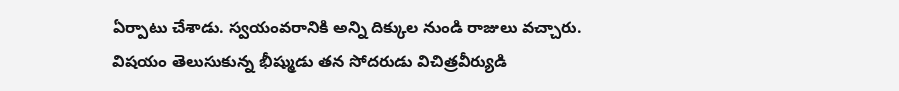ఏర్పాటు చేశాడు. స్వయంవరానికి అన్ని దిక్కుల నుండి రాజులు వచ్చారు. విషయం తెలుసుకున్న భీష్ముడు తన సోదరుడు విచిత్రవీర్యుడి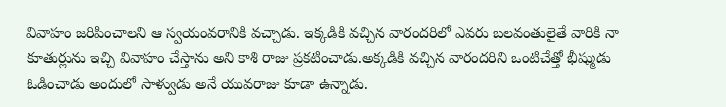వివాహం జరిపించాలని ఆ స్వయంవరానికి వచ్చాడు. ఇక్కడికి వచ్చిన వారందరిలో ఎవరు బలవంతులైతే వారికి నా కూతుర్లును ఇచ్చి వివాహం చేస్తాను అని కాశి రాజు ప్రకటించాడు.అక్కడికి వచ్చిన వారందరిని ఒంటిచేత్తో భీష్ముడు ఓడించాడు అందులో సాళ్వుడు అనే యువరాజు కూడా ఉన్నాడు.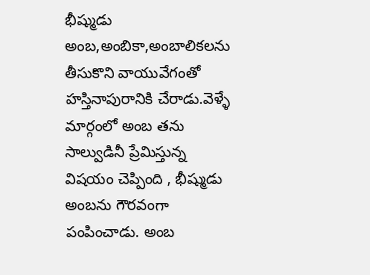భీష్ముడు అంబ,అంబికా,అంబాలికలను తీసుకొని వాయువేగంతో హస్తినాపురానికి చేరాడు.వెళ్ళే మార్గంలో అంబ తను సాల్వుడినీ ప్రేమిస్తున్న విషయం చెప్పింది , భీష్ముడు అంబను గౌరవంగా పంపించాడు. అంబ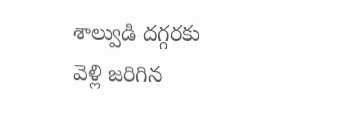శాల్వుడి దగ్గరకు వెళ్లి జరిగిన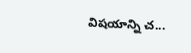విషయాన్ని చ...